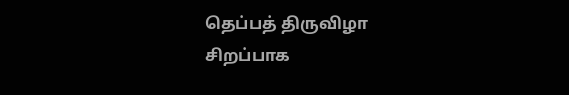தெப்பத் திருவிழா சிறப்பாக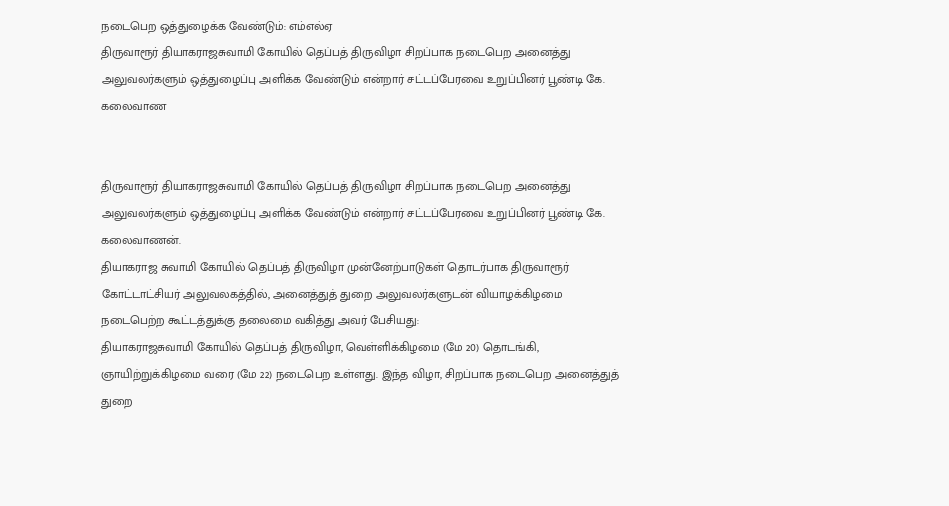நடைபெற ஒத்துழைக்க வேண்டும்: எம்எல்ஏ
திருவாரூர் தியாகராஜசுவாமி கோயில் தெப்பத் திருவிழா சிறப்பாக நடைபெற அனைத்து அலுவலர்களும் ஒத்துழைப்பு அளிக்க வேண்டும் என்றார் சட்டப்பேரவை உறுப்பினர் பூண்டி கே. கலைவாண


திருவாரூர் தியாகராஜசுவாமி கோயில் தெப்பத் திருவிழா சிறப்பாக நடைபெற அனைத்து அலுவலர்களும் ஒத்துழைப்பு அளிக்க வேண்டும் என்றார் சட்டப்பேரவை உறுப்பினர் பூண்டி கே. கலைவாணன்.
தியாகராஜ சுவாமி கோயில் தெப்பத் திருவிழா முன்னேற்பாடுகள் தொடர்பாக திருவாரூர் கோட்டாட்சியர் அலுவலகத்தில், அனைத்துத் துறை அலுவலர்களுடன் வியாழக்கிழமை நடைபெற்ற கூட்டத்துக்கு தலைமை வகித்து அவர் பேசியது:
தியாகராஜசுவாமி கோயில் தெப்பத் திருவிழா, வெள்ளிக்கிழமை (மே 20) தொடங்கி, ஞாயிற்றுக்கிழமை வரை (மே 22) நடைபெற உள்ளது. இந்த விழா, சிறப்பாக நடைபெற அனைத்துத் துறை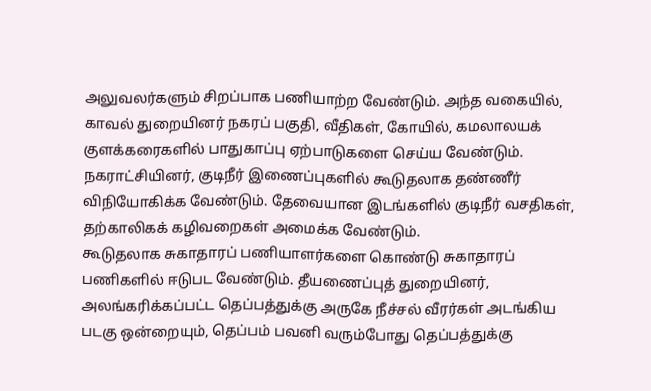அலுவலர்களும் சிறப்பாக பணியாற்ற வேண்டும். அந்த வகையில், காவல் துறையினர் நகரப் பகுதி, வீதிகள், கோயில், கமலாலயக் குளக்கரைகளில் பாதுகாப்பு ஏற்பாடுகளை செய்ய வேண்டும். நகராட்சியினர், குடிநீர் இணைப்புகளில் கூடுதலாக தண்ணீர் விநியோகிக்க வேண்டும். தேவையான இடங்களில் குடிநீர் வசதிகள், தற்காலிகக் கழிவறைகள் அமைக்க வேண்டும்.
கூடுதலாக சுகாதாரப் பணியாளர்களை கொண்டு சுகாதாரப் பணிகளில் ஈடுபட வேண்டும். தீயணைப்புத் துறையினர், அலங்கரிக்கப்பட்ட தெப்பத்துக்கு அருகே நீச்சல் வீரர்கள் அடங்கிய படகு ஒன்றையும், தெப்பம் பவனி வரும்போது தெப்பத்துக்கு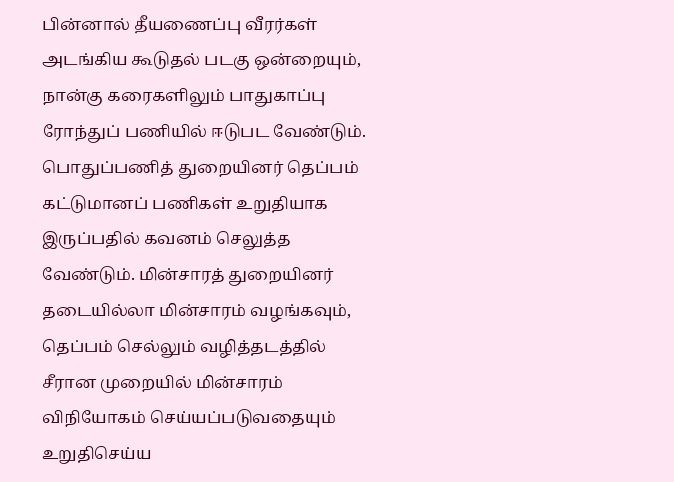பின்னால் தீயணைப்பு வீரர்கள் அடங்கிய கூடுதல் படகு ஒன்றையும், நான்கு கரைகளிலும் பாதுகாப்பு ரோந்துப் பணியில் ஈடுபட வேண்டும்.
பொதுப்பணித் துறையினர் தெப்பம் கட்டுமானப் பணிகள் உறுதியாக இருப்பதில் கவனம் செலுத்த வேண்டும். மின்சாரத் துறையினர் தடையில்லா மின்சாரம் வழங்கவும், தெப்பம் செல்லும் வழித்தடத்தில் சீரான முறையில் மின்சாரம் விநியோகம் செய்யப்படுவதையும் உறுதிசெய்ய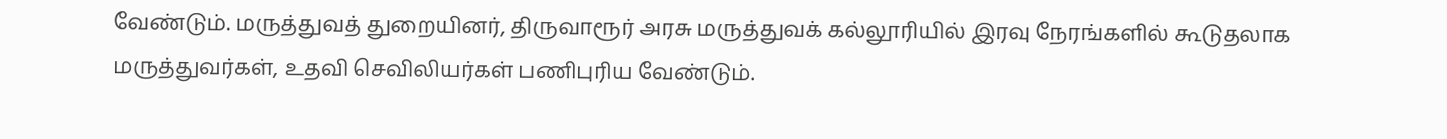வேண்டும். மருத்துவத் துறையினர், திருவாரூர் அரசு மருத்துவக் கல்லூரியில் இரவு நேரங்களில் கூடுதலாக மருத்துவர்கள், உதவி செவிலியர்கள் பணிபுரிய வேண்டும்.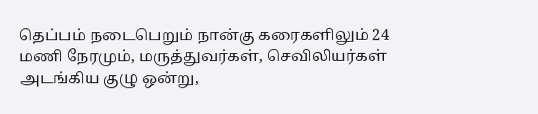தெப்பம் நடைபெறும் நான்கு கரைகளிலும் 24 மணி நேரமும், மருத்துவர்கள், செவிலியர்கள் அடங்கிய குழு ஒன்று,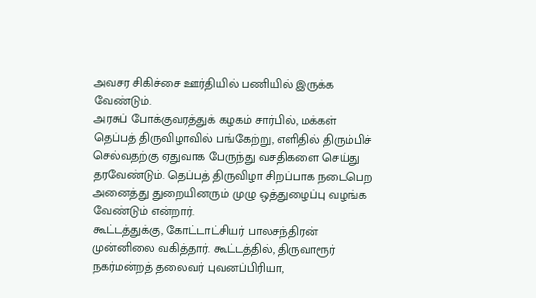அவசர சிகிச்சை ஊர்தியில் பணியில் இருக்க வேண்டும்.
அரசுப் போக்குவரத்துக் கழகம் சார்பில், மக்கள் தெப்பத் திருவிழாவில் பங்கேற்று, எளிதில் திரும்பிச் செல்வதற்கு ஏதுவாக பேருந்து வசதிகளை செய்து தரவேண்டும். தெப்பத் திருவிழா சிறப்பாக நடைபெற அனைத்து துறையினரும் முழு ஒத்துழைப்பு வழங்க வேண்டும் என்றார்.
கூட்டத்துக்கு, கோட்டாட்சியர் பாலசந்திரன் முன்னிலை வகித்தார். கூட்டத்தில், திருவாரூர் நகர்மன்றத் தலைவர் புவனப்பிரியா,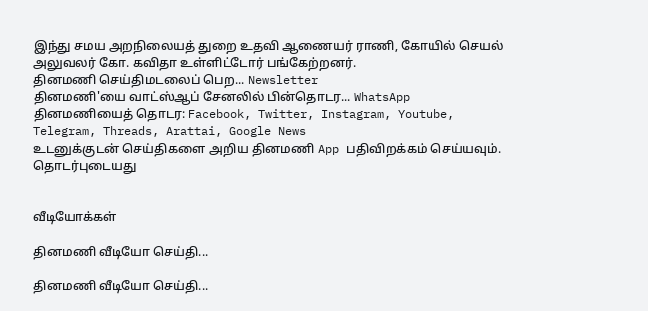இந்து சமய அறநிலையத் துறை உதவி ஆணையர் ராணி, கோயில் செயல் அலுவலர் கோ. கவிதா உள்ளிட்டோர் பங்கேற்றனர்.
தினமணி செய்திமடலைப் பெற... Newsletter
தினமணி'யை வாட்ஸ்ஆப் சேனலில் பின்தொடர... WhatsApp
தினமணியைத் தொடர: Facebook, Twitter, Instagram, Youtube, Telegram, Threads, Arattai, Google News
உடனுக்குடன் செய்திகளை அறிய தினமணி App பதிவிறக்கம் செய்யவும்.
தொடர்புடையது


வீடியோக்கள்

தினமணி வீடியோ செய்தி...

தினமணி வீடியோ செய்தி...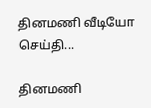தினமணி வீடியோ செய்தி...

தினமணி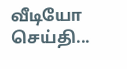வீடியோ செய்தி...